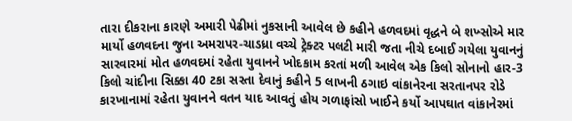તારા દીકરાના કારણે અમારી પેઢીમાં નુકસાની આવેલ છે કહીને હળવદમાં વૃદ્ધને બે શખ્સોએ માર માર્યો હળવદના જુના અમરાપર-ચાડધ્રા વચ્ચે ટ્રેક્ટર પલટી મારી જતા નીચે દબાઈ ગયેલા યુવાનનું સારવારમાં મોત હળવદમાં રહેતા યુવાનને ખોદકામ કરતાં મળી આવેલ એક કિલો સોનાનો હાર-3 કિલો ચાંદીના સિક્કા 40 ટકા સસ્તા દેવાનું કહીને 5 લાખની ઠગાઇ વાંકાનેરના સરતાનપર રોડે કારખાનામાં રહેતા યુવાનને વતન યાદ આવતું હોય ગળાફાંસો ખાઈને કર્યો આપઘાત વાંકાનેરમાં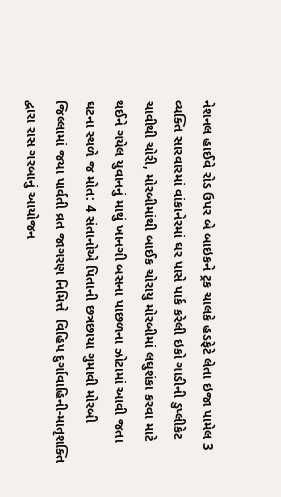નેશનલ હાઈવે રોડ ઉપર બે બાઇકને ટ્રક ચાલકે હડફેટે લેતા ઇજા પામેલ 3 વ્યક્તિ સારવારમાં વાંકાનેરમાં ઘર પાસે પાર્ક કરેલી ઇકો ગાડીની ડુપ્લીકેટ ચાવીથી ચોરી, મોરબીમાંથી બાઈક ચોરાયુ મોરબીમાં લઘુશંકા કરવા માટે થઈને ગયેલ યુવાનનું માથું ખાનગી બસના પાછળના ઝોટામાં આવી જતા ઘટના સ્થળે જ મોત: 4 સંતાનોએ પિતાની છત્રછાયા ગુમાવી મોરબી જિલ્લામાં જયા પાર્વતી વ્રત જાગરણ નિમિત્તે  વિહિપ દુર્ગાવાહિની-માતૃશક્તિ દ્વારા રાસ ગરબાનું આયોજન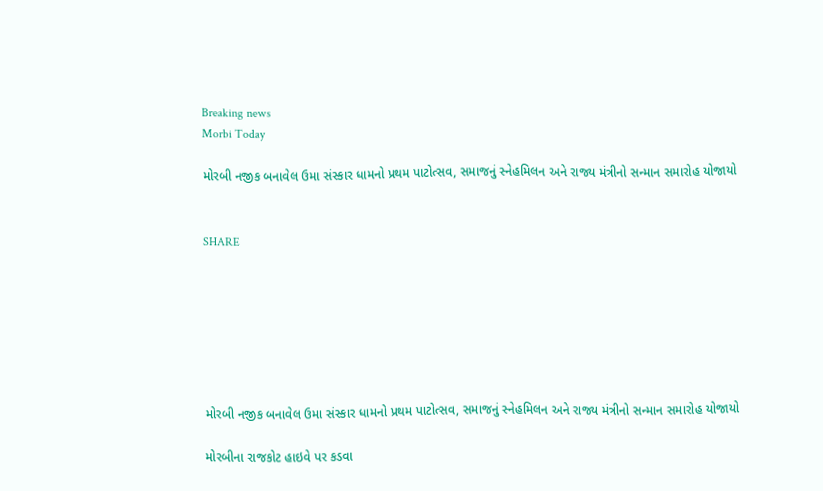Breaking news
Morbi Today

મોરબી નજીક બનાવેલ ઉમા સંસ્કાર ધામનો પ્રથમ પાટોત્સવ, સમાજનું સ્નેહમિલન અને રાજ્ય મંત્રીનો સન્માન સમારોહ યોજાયો


SHARE







મોરબી નજીક બનાવેલ ઉમા સંસ્કાર ધામનો પ્રથમ પાટોત્સવ, સમાજનું સ્નેહમિલન અને રાજ્ય મંત્રીનો સન્માન સમારોહ યોજાયો

મોરબીના રાજકોટ હાઇવે પર કડવા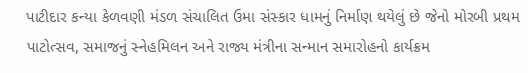પાટીદાર કન્યા કેળવણી મંડળ સંચાલિત ઉમા સંસ્કાર ધામનું નિર્માણ થયેલું છે જેનો મોરબી પ્રથમ પાટોત્સવ, સમાજનું સ્નેહમિલન અને રાજ્ય મંત્રીના સન્માન સમારોહનો કાર્યક્રમ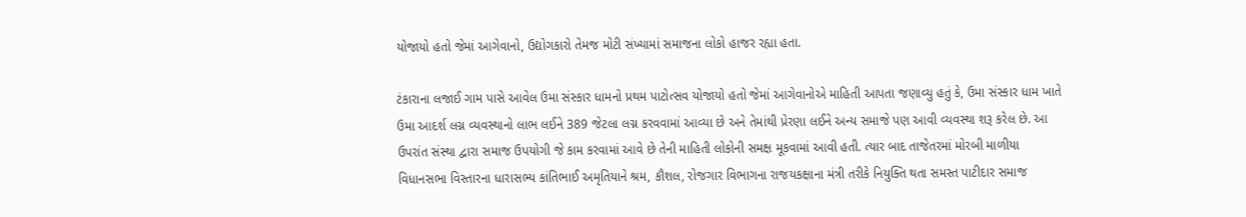યોજાયો હતો જેમાં આગેવાનો, ઉદ્યોગકારો તેમજ મોટી સંખ્યામાં સમાજના લોકો હાજર રહ્યા હતા.

ટંકારાના લજાઈ ગામ પાસે આવેલ ઉમા સંસ્કાર ધામનો પ્રથમ પાટોત્સવ યોજાયો હતો જેમાં આગેવાનોએ માહિતી આપતા જણાવ્યુ હતું કે, ઉમા સંસ્કાર ધામ ખાતે ઉમા આદર્શ લગ્ન વ્યવસ્થાનો લાભ લઈને 389 જેટલા લગ્ન કરવવામાં આવ્યા છે અને તેમાંથી પ્રેરણા લઈને અન્ય સમાજે પણ આવી વ્યવસ્થા શરૂ કરેલ છે. આ ઉપરાંત સંસ્થા દ્વારા સમાજ ઉપયોગી જે કામ કરવામાં આવે છે તેની માહિતી લોકોની સમક્ષ મૂકવામાં આવી હતી. ત્યાર બાદ તાજેતરમાં મોરબી માળીયા વિધાનસભા વિસ્તારના ધારાસભ્ય કાંતિભાઈ અમૃતિયાને શ્રમ, કૌશલ, રોજગાર વિભાગના રાજયકક્ષાના મંત્રી તરીકે નિયુક્તિ થતા સમસ્ત પાટીદાર સમાજ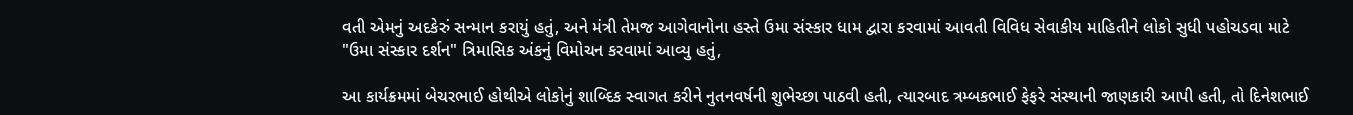વતી એમનું અદકેરું સન્માન કરાયું હતું, અને મંત્રી તેમજ આગેવાનોના હસ્તે ઉમા સંસ્કાર ધામ દ્વારા કરવામાં આવતી વિવિધ સેવાકીય માહિતીને લોકો સુધી પહોચડવા માટે "ઉમા સંસ્કાર દર્શન" ત્રિમાસિક અંકનું વિમોચન કરવામાં આવ્યુ હતું,

આ કાર્યક્રમમાં બેચરભાઈ હોથીએ લોકોનું શાબ્દિક સ્વાગત કરીને નુતનવર્ષની શુભેચ્છા પાઠવી હતી, ત્યારબાદ ત્રમ્બકભાઈ ફેફરે સંસ્થાની જાણકારી આપી હતી, તો દિનેશભાઈ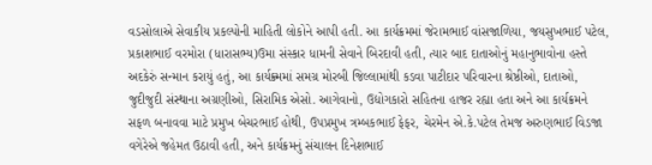વડસોલાએ સેવાકીય પ્રકલ્પોની માહિતી લોકોને આપી હતી. આ કાર્યક્રમમાં જેરામભાઈ વાંસજાળિયા, જયસુખભાઈ પટેલ, પ્રકાશભાઈ વરમોરા (ધારાસભ્ય)ઉમા સંસ્કાર ધામની સેવાને બિરદાવી હતી, ત્યાર બાદ દાતાઓનું મહાનુભાવોના હસ્તે અદકેરું સન્માન કરાયું હતું, આ કાર્યક્ર્મમાં સમગ્ર મોરબી જિલ્લામાંથી કડવા પાટીદાર પરિવારના શ્રેષ્ઠીઓ, દાતાઓ, જુદીજુદી સંસ્થાના અગ્રણીઓ, સિરામિક એસો. આગેવાનો, ઉદ્યોગકારો સહિતના હાજર રહ્યા હતા અને આ કાર્યક્રમને સફળ બનાવવા માટે પ્રમુખ બેચરભાઈ હોથી, ઉપપ્રમુખ ત્રમ્બકભાઈ ફેફર, ચેરમેન એ.કે.પટેલ તેમજ અરુણભાઈ વિડજા વગેરેએ જહેમત ઉઠાવી હતી, અને કાર્યક્રમનું સંચાલન દિનેશભાઈ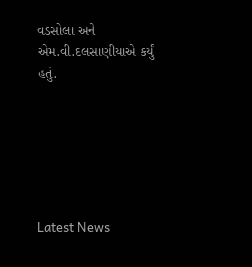વડસોલા અને એમ.વી.દલસાણીયાએ કર્યું હતું.






Latest News